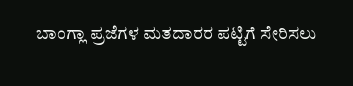ಬಾಂಗ್ಲಾ ಪ್ರಜೆಗಳ ಮತದಾರರ ಪಟ್ಟಿಗೆ ಸೇರಿಸಲು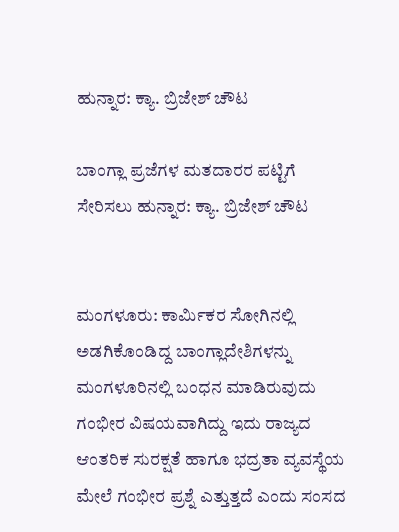ಹುನ್ನಾರ: ಕ್ಯಾ. ಬ್ರಿಜೇಶ್ ಚೌಟ

ಬಾಂಗ್ಲಾ ಪ್ರಜೆಗಳ ಮತದಾರರ ಪಟ್ಟಿಗೆ ಸೇರಿಸಲು ಹುನ್ನಾರ: ಕ್ಯಾ. ಬ್ರಿಜೇಶ್ ಚೌಟ


ಮಂಗಳೂರು: ಕಾರ್ಮಿಕರ ಸೋಗಿನಲ್ಲಿ ಅಡಗಿಕೊಂಡಿದ್ದ ಬಾಂಗ್ಲಾದೇಶಿಗಳನ್ನು ಮಂಗಳೂರಿನಲ್ಲಿ ಬಂಧನ ಮಾಡಿರುವುದು ಗಂಭೀರ ವಿಷಯವಾಗಿದ್ದು ಇದು ರಾಜ್ಯದ ಆಂತರಿಕ ಸುರಕ್ಷತೆ ಹಾಗೂ ಭದ್ರತಾ ವ್ಯವಸ್ಥೆಯ ಮೇಲೆ ಗಂಭೀರ ಪ್ರಶ್ನೆ ಎತ್ತುತ್ತದೆ ಎಂದು ಸಂಸದ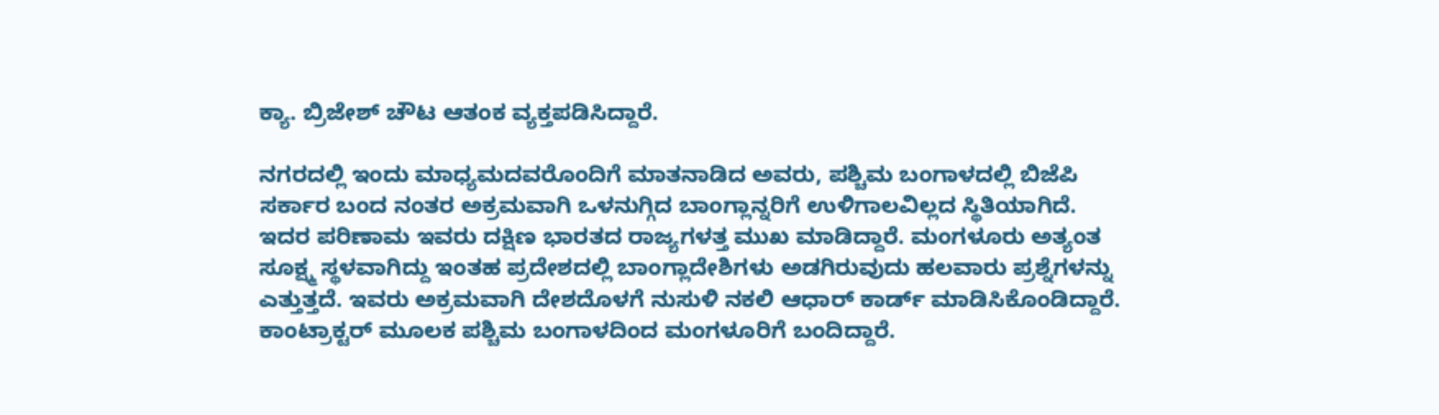ಕ್ಯಾ. ಬ್ರಿಜೇಶ್ ಚೌಟ ಆತಂಕ ವ್ಯಕ್ತಪಡಿಸಿದ್ದಾರೆ.

ನಗರದಲ್ಲಿ ಇಂದು ಮಾಧ್ಯಮದವರೊಂದಿಗೆ ಮಾತನಾಡಿದ ಅವರು, ಪಶ್ಚಿಮ ಬಂಗಾಳದಲ್ಲಿ ಬಿಜೆಪಿ ಸರ್ಕಾರ ಬಂದ ನಂತರ ಅಕ್ರಮವಾಗಿ ಒಳನುಗ್ಗಿದ ಬಾಂಗ್ಲಾನ್ನರಿಗೆ ಉಳಿಗಾಲವಿಲ್ಲದ ಸ್ಥಿತಿಯಾಗಿದೆ. ಇದರ ಪರಿಣಾಮ ಇವರು ದಕ್ಷಿಣ ಭಾರತದ ರಾಜ್ಯಗಳತ್ತ ಮುಖ ಮಾಡಿದ್ದಾರೆ. ಮಂಗಳೂರು ಅತ್ಯಂತ ಸೂಕ್ಷ್ಮ ಸ್ಥಳವಾಗಿದ್ದು ಇಂತಹ ಪ್ರದೇಶದಲ್ಲಿ ಬಾಂಗ್ಲಾದೇಶಿಗಳು ಅಡಗಿರುವುದು ಹಲವಾರು ಪ್ರಶ್ನೆಗಳನ್ನು ಎತ್ತುತ್ತದೆ. ಇವರು ಅಕ್ರಮವಾಗಿ ದೇಶದೊಳಗೆ ನುಸುಳಿ ನಕಲಿ ಆಧಾರ್ ಕಾರ್ಡ್ ಮಾಡಿಸಿಕೊಂಡಿದ್ದಾರೆ. ಕಾಂಟ್ರಾಕ್ಟರ್ ಮೂಲಕ ಪಶ್ಚಿಮ ಬಂಗಾಳದಿಂದ ಮಂಗಳೂರಿಗೆ ಬಂದಿದ್ದಾರೆ.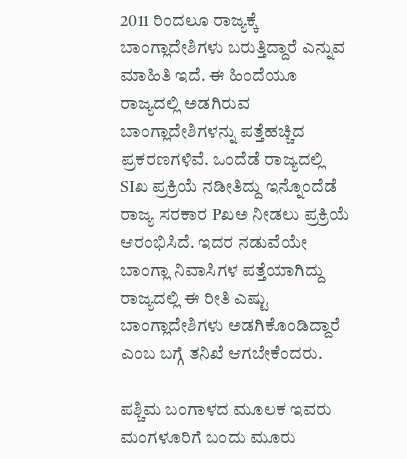2011 ರಿಂದಲೂ ರಾಜ್ಯಕ್ಕೆ ಬಾಂಗ್ಲಾದೇಶಿಗಳು ಬರುತ್ತಿದ್ದಾರೆ ಎನ್ನುವ ಮಾಹಿತಿ ಇದೆ. ಈ ಹಿಂದೆಯೂ ರಾಜ್ಯದಲ್ಲಿ ಅಡಗಿರುವ ಬಾಂಗ್ಲಾದೇಶಿಗಳನ್ನು ಪತ್ತೆಹಚ್ಚಿದ ಪ್ರಕರಣಗಳಿವೆ. ಒಂದೆಡೆ ರಾಜ್ಯದಲ್ಲಿ SIಖ ಪ್ರಕ್ರಿಯೆ ನಡೀತಿದ್ದು ಇನ್ನೊಂದೆಡೆ ರಾಜ್ಯ ಸರಕಾರ Pಖಅ ನೀಡಲು ಪ್ರಕ್ರಿಯೆ ಆರಂಭಿಸಿದೆ. ಇದರ ನಡುವೆಯೇ ಬಾಂಗ್ಲಾ ನಿವಾಸಿಗಳ ಪತ್ತೆಯಾಗಿದ್ದು ರಾಜ್ಯದಲ್ಲಿ ಈ ರೀತಿ ಎಷ್ಟು ಬಾಂಗ್ಲಾದೇಶಿಗಳು ಅಡಗಿಕೊಂಡಿದ್ದಾರೆ ಎಂಬ ಬಗ್ಗೆ ತನಿಖೆ ಆಗಬೇಕೆಂದರು.

ಪಶ್ಚಿಮ ಬಂಗಾಳದ ಮೂಲಕ ಇವರು ಮಂಗಳೂರಿಗೆ ಬಂದು ಮೂರು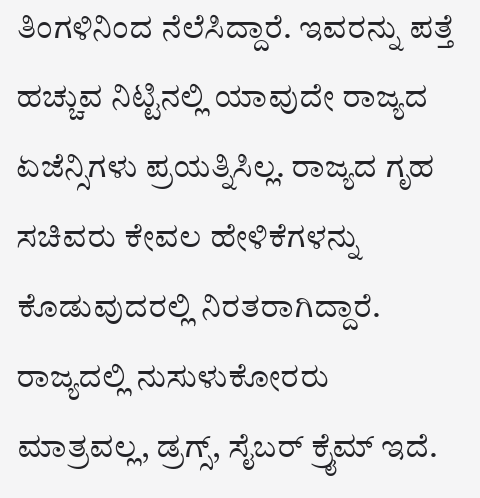ತಿಂಗಳಿನಿಂದ ನೆಲೆಸಿದ್ದಾರೆ. ಇವರನ್ನು ಪತ್ತೆ ಹಚ್ಚುವ ನಿಟ್ಟಿನಲ್ಲಿ ಯಾವುದೇ ರಾಜ್ಯದ ಏಜೆನ್ಸಿಗಳು ಪ್ರಯತ್ನಿಸಿಲ್ಲ. ರಾಜ್ಯದ ಗೃಹ ಸಚಿವರು ಕೇವಲ ಹೇಳಿಕೆಗಳನ್ನು ಕೊಡುವುದರಲ್ಲಿ ನಿರತರಾಗಿದ್ದಾರೆ. ರಾಜ್ಯದಲ್ಲಿ ನುಸುಳುಕೋರರು ಮಾತ್ರವಲ್ಲ, ಡ್ರಗ್ಸ್, ಸೈಬರ್ ಕ್ರೈಮ್ ಇದೆ.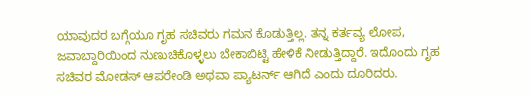ಯಾವುದರ ಬಗ್ಗೆಯೂ ಗೃಹ ಸಚಿವರು ಗಮನ ಕೊಡುತ್ತಿಲ್ಲ. ತನ್ನ ಕರ್ತವ್ಯ ಲೋಪ, ಜವಾಬ್ದಾರಿಯಿಂದ ನುಣುಚಿಕೊಳ್ಳಲು ಬೇಕಾಬಿಟ್ಟಿ ಹೇಳಿಕೆ ನೀಡುತ್ತಿದ್ದಾರೆ. ಇದೊಂದು ಗೃಹ ಸಚಿವರ ಮೋಡಸ್ ಆಪರೇಂಡಿ ಅಥವಾ ಪ್ಯಾಟರ್ನ್ ಆಗಿದೆ ಎಂದು ದೂರಿದರು.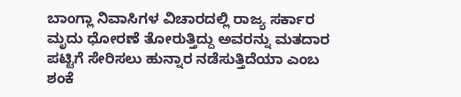ಬಾಂಗ್ಲಾ ನಿವಾಸಿಗಳ ವಿಚಾರದಲ್ಲಿ ರಾಜ್ಯ ಸರ್ಕಾರ ಮೃದು ಧೋರಣೆ ತೋರುತ್ತಿದ್ದು ಅವರನ್ನು ಮತದಾರ ಪಟ್ಟಿಗೆ ಸೇರಿಸಲು ಹುನ್ನಾರ ನಡೆಸುತ್ತಿದೆಯಾ ಎಂಬ ಶಂಕೆ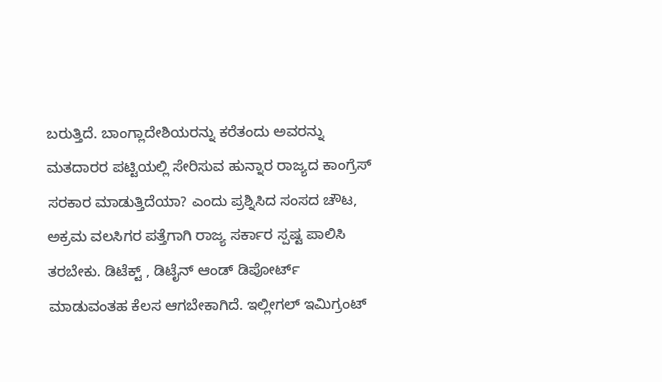ಬರುತ್ತಿದೆ. ಬಾಂಗ್ಲಾದೇಶಿಯರನ್ನು ಕರೆತಂದು ಅವರನ್ನು ಮತದಾರರ ಪಟ್ಟಿಯಲ್ಲಿ ಸೇರಿಸುವ ಹುನ್ನಾರ ರಾಜ್ಯದ ಕಾಂಗ್ರೆಸ್ ಸರಕಾರ ಮಾಡುತ್ತಿದೆಯಾ? ಎಂದು ಪ್ರಶ್ನಿಸಿದ ಸಂಸದ ಚೌಟ, ಅಕ್ರಮ ವಲಸಿಗರ ಪತ್ತೆಗಾಗಿ ರಾಜ್ಯ ಸರ್ಕಾರ ಸ್ಪಷ್ಟ ಪಾಲಿಸಿ ತರಬೇಕು. ಡಿಟೆಕ್ಟ್ , ಡಿಟೈನ್ ಆಂಡ್ ಡಿಪೋರ್ಟ್ ಮಾಡುವಂತಹ ಕೆಲಸ ಆಗಬೇಕಾಗಿದೆ. ಇಲ್ಲೀಗಲ್ ಇಮಿಗ್ರಂಟ್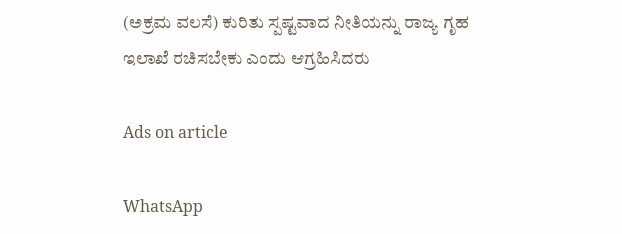(ಅಕ್ರಮ ವಲಸೆ) ಕುರಿತು ಸ್ಪಷ್ಟವಾದ ನೀತಿಯನ್ನು ರಾಜ್ಯ ಗೃಹ ಇಲಾಖೆ ರಚಿಸಬೇಕು ಎಂದು ಆಗ್ರಹಿಸಿದರು

Ads on article

WhatsApp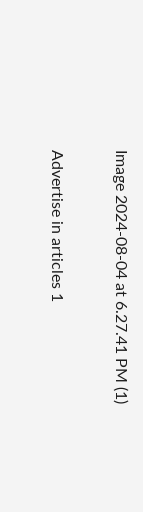Image 2024-08-04 at 6.27.41 PM (1)

Advertise in articles 1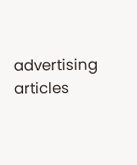advertising articles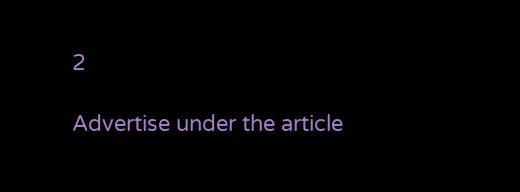2

Advertise under the article